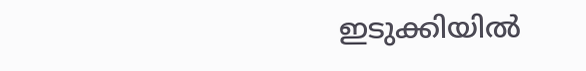ഇടുക്കിയിൽ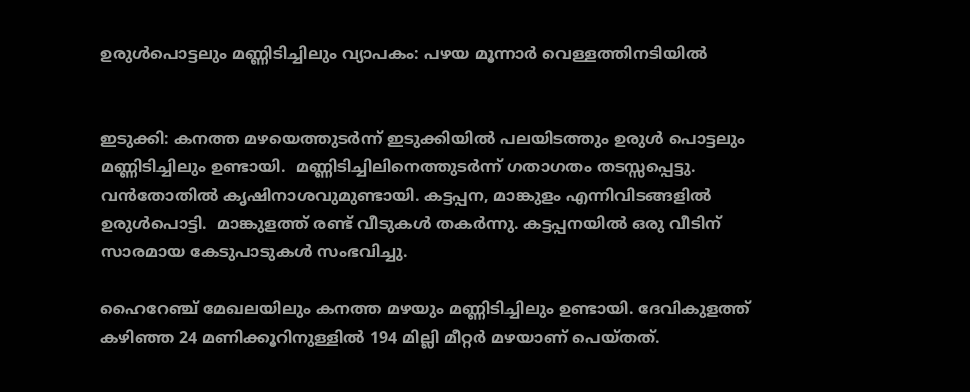ഉരുൾപൊട്ടലും മണ്ണിടിച്ചിലും വ്യാപകം: പഴയ മൂന്നാർ വെള്ളത്തിനടിയിൽ


ഇടുക്കി: കനത്ത മഴയെത്തുടർന്ന് ഇടുക്കിയിൽ പലയിടത്തും ഉരുൾ പൊട്ടലും മണ്ണിടിച്ചിലും ഉണ്ടായി.  മണ്ണിടിച്ചിലിനെത്തുടർന്ന് ഗതാഗതം തടസ്സപ്പെട്ടു. വൻ‍തോതിൽ കൃഷിനാശവുമുണ്ടായി. കട്ടപ്പന, മാങ്കുളം എന്നിവിടങ്ങളിൽ ഉരുൾപൊട്ടി.  മാങ്കുളത്ത് രണ്ട് വീടുകൾ തകർന്നു. കട്ടപ്പനയിൽ‍ ഒരു വീടിന് സാരമായ കേടുപാടുകൾ സംഭവിച്ചു.

ഹൈറേഞ്ച് മേഖലയിലും കനത്ത മഴയും മണ്ണിടിച്ചിലും ഉണ്ടായി. ദേവികുളത്ത് കഴിഞ്ഞ 24 മണിക്കൂറിനുള്ളിൽ 194 മില്ലി മീറ്റർ മഴയാണ് പെയ്തത്.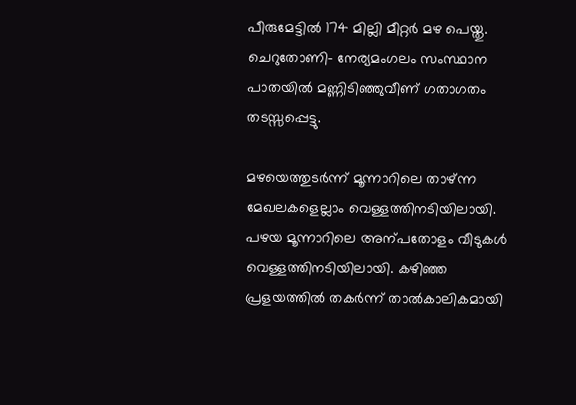പീരുമേട്ടിൽ 174 മില്ലി മീറ്റർ മഴ പെയ്തു. ചെറുതോണി− നേര്യമംഗലം സംസ്ഥാന പാതയിൽ മണ്ണിടിഞ്ഞുവീണ് ഗതാഗതം തടസ്സപ്പെട്ടു.

മഴയെത്തുടർന്ന് മൂന്നാറിലെ താഴ്ന്ന മേഖലകളെല്ലാം വെള്ളത്തിനടിയിലായി. പഴയ മൂന്നാറിലെ അന്പതോളം വീടുകൾ വെള്ളത്തിനടിയിലായി. കഴിഞ്ഞ പ്രളയത്തിൽ തകർന്ന് താൽകാലികമായി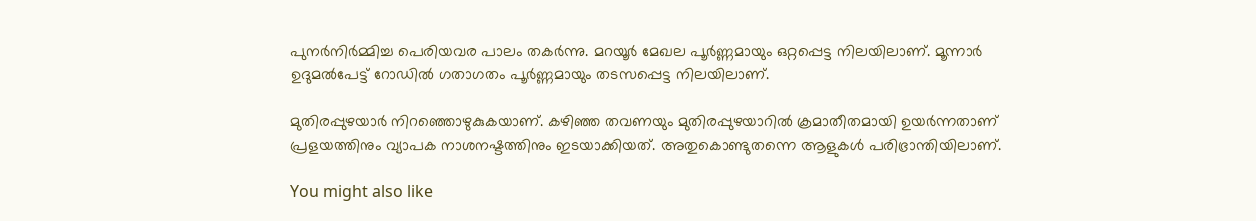പുനർനിർമ്മിച്ച പെരിയവര പാലം തകർന്നു. മറയൂർ മേഖല പൂർണ്ണമായും ഒറ്റപ്പെട്ട നിലയിലാണ്. മൂന്നാർ ഉദുമൽപേട്ട് റോഡിൽ ഗതാഗതം പൂർണ്ണമായും തടസപ്പെട്ട നിലയിലാണ്.

മുതിരപ്പുഴയാർ നിറഞ്ഞൊഴുകുകയാണ്. കഴിഞ്ഞ തവണയും മുതിരപ്പുഴയാറിൽ ക്രമാതീതമായി ഉയർന്നതാണ് പ്രളയത്തിനും വ്യാപക നാശനഷ്ടത്തിനും ഇടയാക്കിയത്. അതുകൊണ്ടുതന്നെ ആളുകൾ പരിഭ്രാന്തിയിലാണ്.

You might also like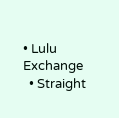• Lulu Exchange
  • Straight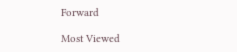Forward

Most Viewed